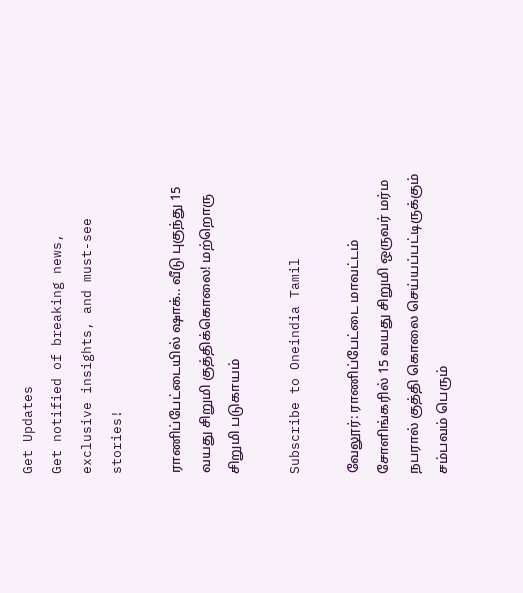Get Updates
Get notified of breaking news, exclusive insights, and must-see stories!

ராணிப்பேட்டையில் ஷாக்.. வீடு புகுந்து 15 வயது சிறுமி குத்திக்கொலை! மற்றொரு சிறுமி படுகாயம்

Subscribe to Oneindia Tamil

வேலூர்: ராணிப்பேட்டை மாவட்டம் சோளிங்கரில் 15 வயது சிறுமி ஒருவர் மர்ம நபரால் குத்தி கொலை செய்யப்பட்டிருக்கும் சம்பவம் பெரும்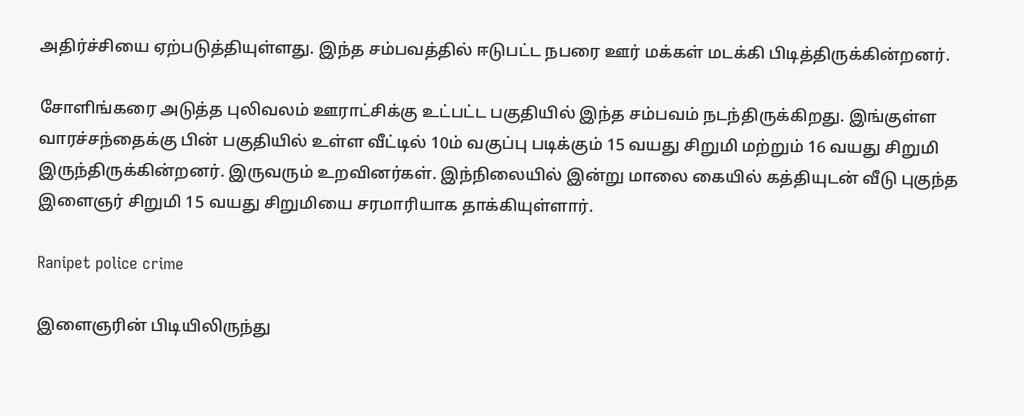அதிர்ச்சியை ஏற்படுத்தியுள்ளது. இந்த சம்பவத்தில் ஈடுபட்ட நபரை ஊர் மக்கள் மடக்கி பிடித்திருக்கின்றனர்.

சோளிங்கரை அடுத்த புலிவலம் ஊராட்சிக்கு உட்பட்ட பகுதியில் இந்த சம்பவம் நடந்திருக்கிறது. இங்குள்ள வாரச்சந்தைக்கு பின் பகுதியில் உள்ள வீட்டில் 10ம் வகுப்பு படிக்கும் 15 வயது சிறுமி மற்றும் 16 வயது சிறுமி இருந்திருக்கின்றனர். இருவரும் உறவினர்கள். இந்நிலையில் இன்று மாலை கையில் கத்தியுடன் வீடு புகுந்த இளைஞர் சிறுமி 15 வயது சிறுமியை சரமாரியாக தாக்கியுள்ளார்.

Ranipet police crime

இளைஞரின் பிடியிலிருந்து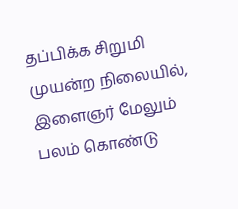தப்பிக்க சிறுமி முயன்ற நிலையில், இளைஞர் மேலும் பலம் கொண்டு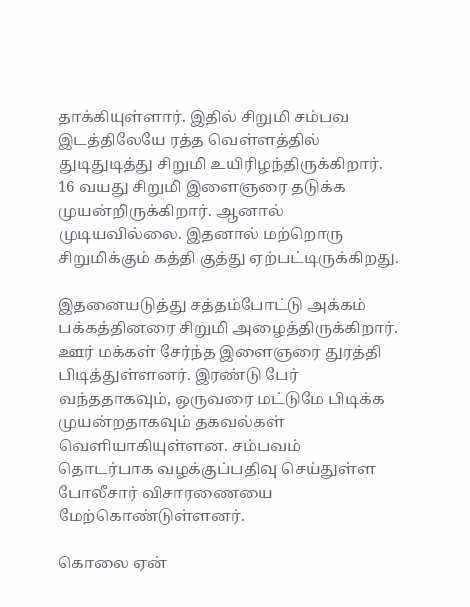தாக்கியுள்ளார். இதில் சிறுமி சம்பவ இடத்திலேயே ரத்த வெள்ளத்தில் துடிதுடித்து சிறுமி உயிரிழந்திருக்கிறார். 16 வயது சிறுமி இளைஞரை தடுக்க முயன்றிருக்கிறார். ஆனால் முடியவில்லை. இதனால் மற்றொரு சிறுமிக்கும் கத்தி குத்து ஏற்பட்டிருக்கிறது.

இதனையடுத்து சத்தம்போட்டு அக்கம் பக்கத்தினரை சிறுமி அழைத்திருக்கிறார். ஊர் மக்கள் சேர்ந்த இளைஞரை துரத்தி பிடித்துள்ளனர். இரண்டு பேர் வந்ததாகவும், ஒருவரை மட்டுமே பிடிக்க முயன்றதாகவும் தகவல்கள் வெளியாகியுள்ளன. சம்பவம் தொடர்பாக வழக்குப்பதிவு செய்துள்ள போலீசார் விசாரணையை மேற்கொண்டுள்ளனர்.

கொலை ஏன்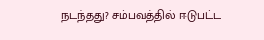நடந்தது? சம்பவத்தில் ஈடுபட்ட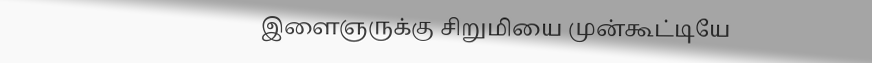இளைஞருக்கு சிறுமியை முன்கூட்டியே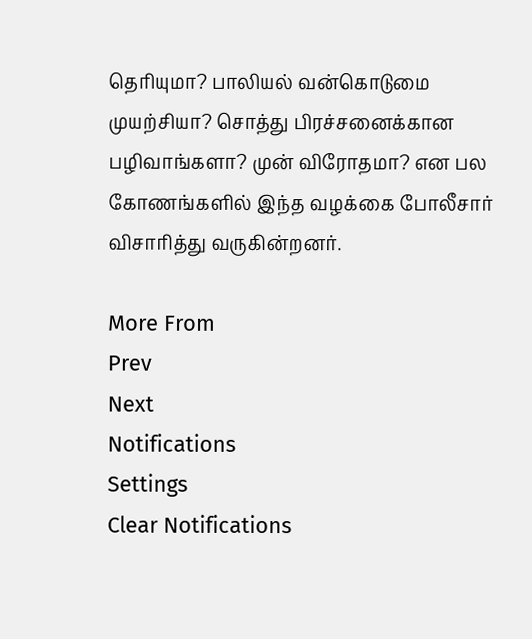தெரியுமா? பாலியல் வன்கொடுமை முயற்சியா? சொத்து பிரச்சனைக்கான பழிவாங்களா? முன் விரோதமா? என பல கோணங்களில் இந்த வழக்கை போலீசார் விசாரித்து வருகின்றனர்.

More From
Prev
Next
Notifications
Settings
Clear Notifications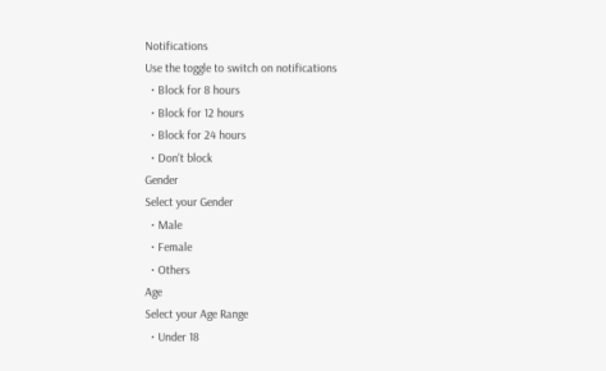Notifications
Use the toggle to switch on notifications
  • Block for 8 hours
  • Block for 12 hours
  • Block for 24 hours
  • Don't block
Gender
Select your Gender
  • Male
  • Female
  • Others
Age
Select your Age Range
  • Under 18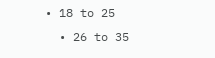• 18 to 25
  • 26 to 35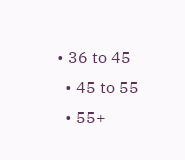• 36 to 45
  • 45 to 55
  • 55+